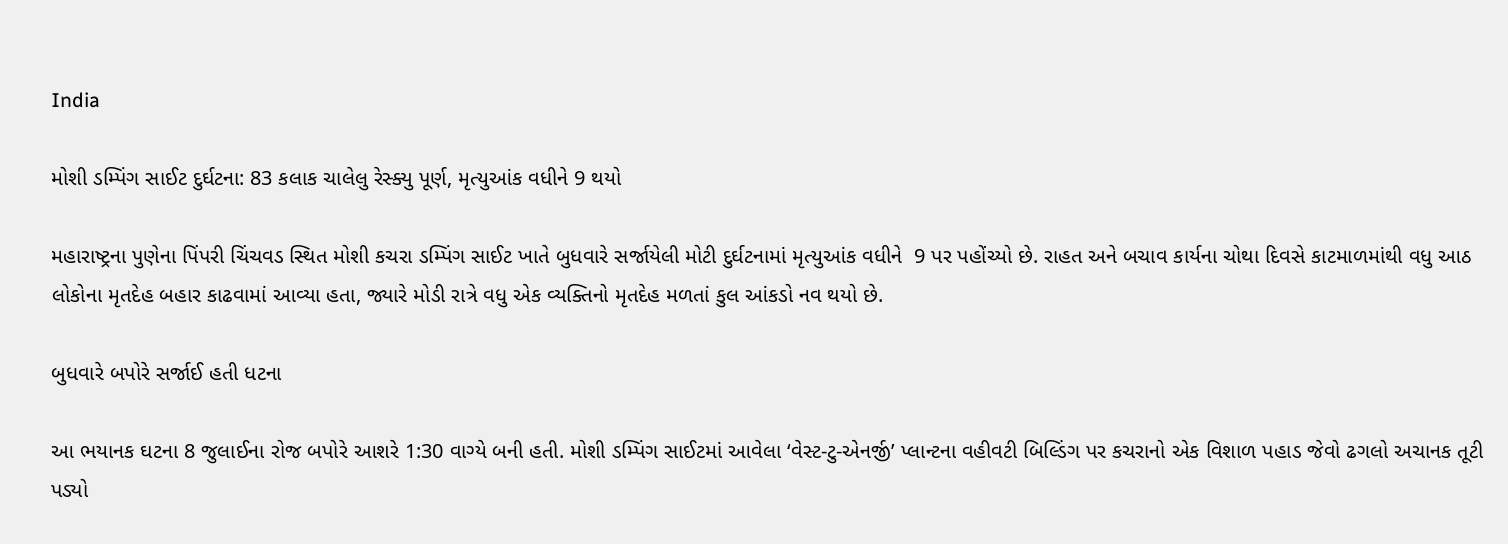India

મોશી ડમ્પિંગ સાઈટ દુર્ઘટના: 83 કલાક ચાલેલુ રેસ્ક્યુ પૂર્ણ, મૃત્યુઆંક વધીને 9 થયો

મહારાષ્ટ્રના પુણેના પિંપરી ચિંચવડ સ્થિત મોશી કચરા ડમ્પિંગ સાઈટ ખાતે બુધવારે સર્જાયેલી મોટી દુર્ઘટનામાં મૃત્યુઆંક વધીને  9 પર પહોંચ્યો છે. રાહત અને બચાવ કાર્યના ચોથા દિવસે કાટમાળમાંથી વધુ આઠ લોકોના મૃતદેહ બહાર કાઢવામાં આવ્યા હતા, જ્યારે મોડી રાત્રે વધુ એક વ્યક્તિનો મૃતદેહ મળતાં કુલ આંકડો નવ થયો છે.

બુધવારે બપોરે સર્જાઈ હતી ધટના

આ ભયાનક ઘટના 8 જુલાઈના રોજ બપોરે આશરે 1:30 વાગ્યે બની હતી. મોશી ડમ્પિંગ સાઈટમાં આવેલા ‘વેસ્ટ-ટુ-એનર્જી’ પ્લાન્ટના વહીવટી બિલ્ડિંગ પર કચરાનો એક વિશાળ પહાડ જેવો ઢગલો અચાનક તૂટી પડ્યો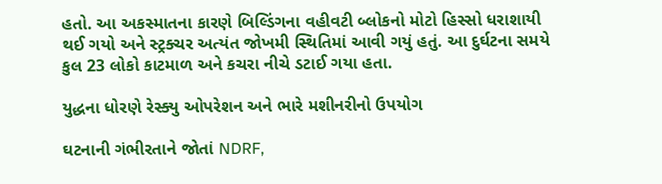હતો. આ અકસ્માતના કારણે બિલ્ડિંગના વહીવટી બ્લોકનો મોટો હિસ્સો ધરાશાયી થઈ ગયો અને સ્ટ્રક્ચર અત્યંત જોખમી સ્થિતિમાં આવી ગયું હતું. આ દુર્ઘટના સમયે કુલ 23 લોકો કાટમાળ અને કચરા નીચે ડટાઈ ગયા હતા.

યુદ્ધના ધોરણે રેસ્ક્યુ ઓપરેશન અને ભારે મશીનરીનો ઉપયોગ

ઘટનાની ગંભીરતાને જોતાં NDRF,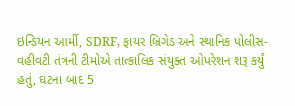ઇન્ડિયન આર્મી, SDRF, ફાયર બ્રિગેડ અને સ્થાનિક પોલીસ-વહીવટી તંત્રની ટીમોએ તાત્કાલિક સંયુક્ત ઓપરેશન શરૂ કર્યું હતું, ઘટના બાદ 5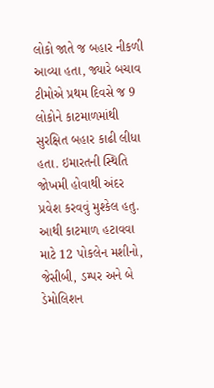લોકો જાતે જ બહાર નીકળી આવ્યા હતા, જ્યારે બચાવ ટીમોએ પ્રથમ દિવસે જ 9 લોકોને કાટમાળમાંથી સુરક્ષિત બહાર કાઢી લીધા હતા. ઇમારતની સ્થિતિ જોખમી હોવાથી અંદર પ્રવેશ કરવવું મુશ્કેલ હતુ. આથી કાટમાળ હટાવવા માટે 12 પોકલેન મશીનો, જેસીબી, ડમ્પર અને બે ડેમોલિશન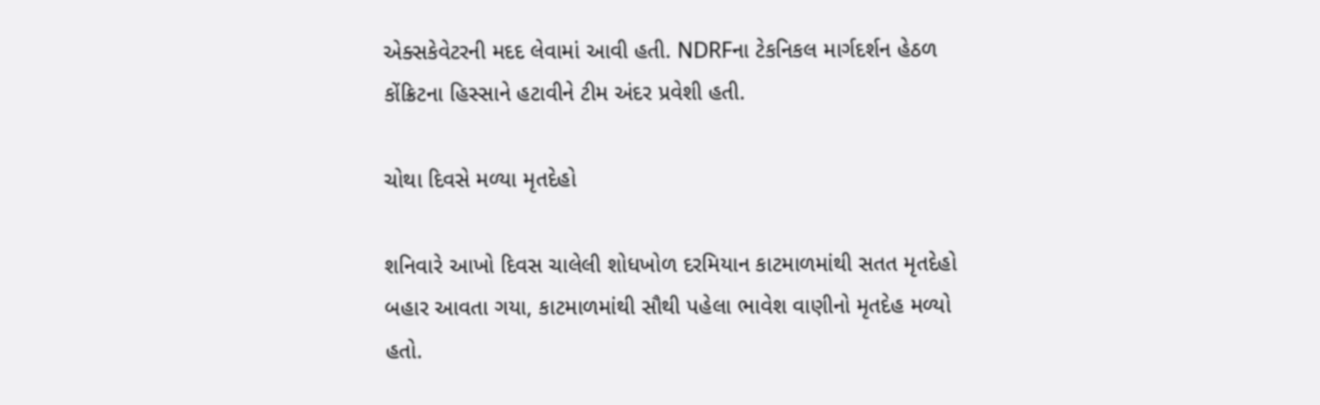એક્સકેવેટરની મદદ લેવામાં આવી હતી. NDRFના ટેકનિકલ માર્ગદર્શન હેઠળ કોંક્રિટના હિસ્સાને હટાવીને ટીમ અંદર પ્રવેશી હતી.

ચોથા દિવસે મળ્યા મૃતદેહો

શનિવારે આખો દિવસ ચાલેલી શોધખોળ દરમિયાન કાટમાળમાંથી સતત મૃતદેહો બહાર આવતા ગયા, કાટમાળમાંથી સૌથી પહેલા ભાવેશ વાણીનો મૃતદેહ મળ્યો હતો.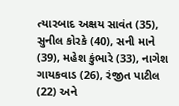ત્યારબાદ અક્ષય સાવંત (35), સુનીલ કોરકે (40), સની માને (39), મહેશ કુંભારે (33), નાગેશ ગાયકવાડ (26), રંજીત પાટીલ (22) અને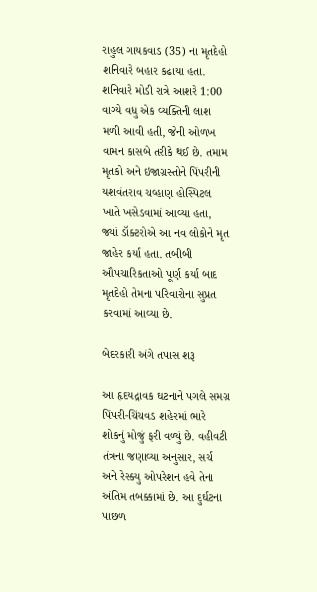રાહુલ ગાયકવાડ (35) ના મૃતદેહો શનિવારે બહાર કઢાયા હતા. શનિવારે મોડી રાત્રે આશરે 1:00 વાગ્યે વધુ એક વ્યક્તિની લાશ મળી આવી હતી, જેની ઓળખ વામન કાસબે તરીકે થઈ છે. તમામ મૃતકો અને ઇજાગ્રસ્તોને પિંપરીની યશવંતરાવ ચવ્હાણ હોસ્પિટલ ખાતે ખસેડવામાં આવ્યા હતા, જ્યાં ડૉક્ટરોએ આ નવ લોકોને મૃત જાહેર કર્યા હતા. તબીબી ઔપચારિકતાઓ પૂર્ણ કર્યા બાદ મૃતદેહો તેમના પરિવારોના સુપ્રત કરવામાં આવ્યા છે.

બેદરકારી અંગે તપાસ શરૂ

આ હૃદયદ્રાવક ઘટનાને પગલે સમગ્ર પિંપરી-ચિંચવડ શહેરમાં ભારે શોકનું મોજું ફરી વળ્યું છે. વહીવટી તંત્રના જણાવ્યા અનુસાર, સર્ચ અને રેસ્ક્યુ ઓપરેશન હવે તેના અંતિમ તબક્કામાં છે. આ દુર્ઘટના પાછળ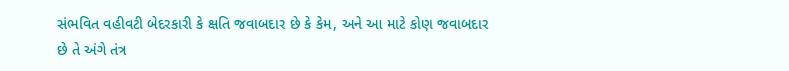સંભવિત વહીવટી બેદરકારી કે ક્ષતિ જવાબદાર છે કે કેમ, અને આ માટે કોણ જવાબદાર છે તે અંગે તંત્ર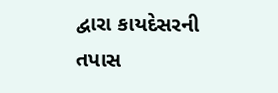દ્વારા કાયદેસરની તપાસ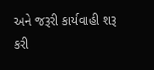અને જરૂરી કાર્યવાહી શરૂ કરી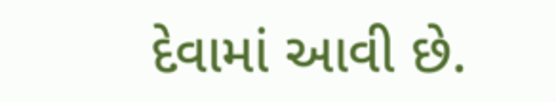દેવામાં આવી છે.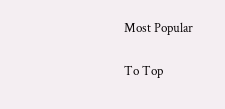Most Popular

To Top